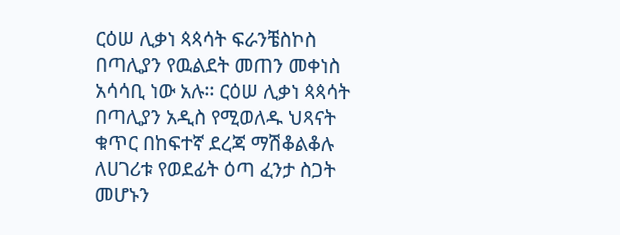ርዕሠ ሊቃነ ጳጳሳት ፍራንቼስኮስ በጣሊያን የዉልደት መጠን መቀነስ አሳሳቢ ነው አሉ፡፡ ርዕሠ ሊቃነ ጳጳሳት በጣሊያን አዲስ የሚወለዱ ህጻናት ቁጥር በከፍተኛ ደረጃ ማሽቆልቆሉ ለሀገሪቱ የወደፊት ዕጣ ፈንታ ስጋት መሆኑን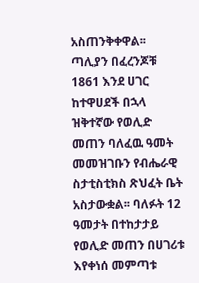አስጠንቅቀዋል፡፡ ጣሊያን በፈረንጆቹ 1861 እንደ ሀገር ከተዋሀደች በኋላ ዝቅተኛው የወሊድ መጠን ባለፈዉ ዓመት መመዝገቡን የብሔራዊ ስታቲስቲክስ ጽህፈት ቤት አስታውቋል፡፡ ባለፉት 12 ዓመታት በተከታታይ የወሊድ መጠን በሀገሪቱ እየቀነሰ መምጣቱ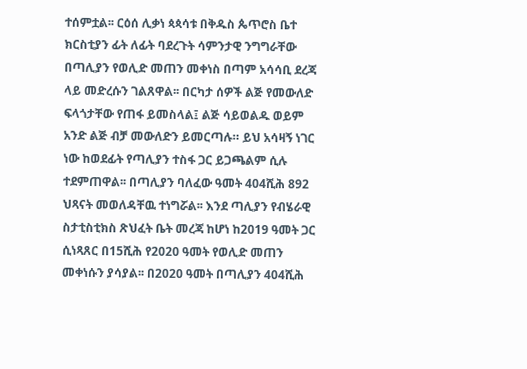ተሰምቷል፡፡ ርዕሰ ሊቃነ ጳጳሳቱ በቅዱስ ጴጥሮስ ቤተ ክርስቲያን ፊት ለፊት ባደረጉት ሳምንታዊ ንግግራቸው በጣሊያን የወሊድ መጠን መቀነስ በጣም አሳሳቢ ደረጃ ላይ መድረሱን ገልጸዋል፡፡ በርካታ ሰዎች ልጅ የመውለድ ፍላጎታቸው የጠፋ ይመስላል፤ ልጅ ሳይወልዱ ወይም አንድ ልጅ ብቻ መውለድን ይመርጣሉ። ይህ አሳዛኝ ነገር ነው ከወደፊት የጣሊያን ተስፋ ጋር ይጋጫልም ሲሉ ተደምጠዋል፡፡ በጣሊያን ባለፈው ዓመት 404ሺሕ 892 ህጻናት መወለዳቸዉ ተነግሯል፡፡ እንደ ጣሊያን የብሄራዊ ስታቲስቲክስ ጽህፈት ቤት መረጃ ከሆነ ከ2019 ዓመት ጋር ሲነጻጸር በ15ሺሕ የ2020 ዓመት የወሊድ መጠን መቀነሱን ያሳያል፡፡ በ2020 ዓመት በጣሊያን 404ሺሕ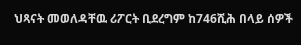ህጻናት መወለዳቸዉ ሪፖርት ቢደረግም ከ746ሺሕ በላይ ሰዎች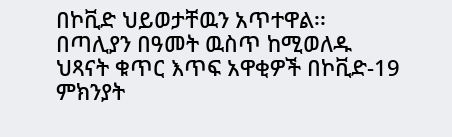በኮቪድ ህይወታቸዉን አጥተዋል፡፡ በጣሊያን በዓመት ዉስጥ ከሚወለዱ ህጻናት ቁጥር እጥፍ አዋቂዎች በኮቪድ-19 ምክንያት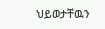ህይወታቸዉን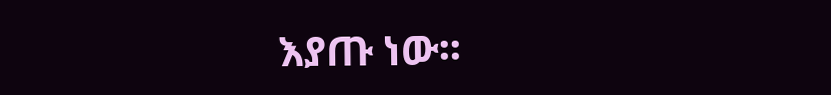እያጡ ነው፡፡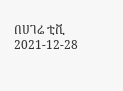በሀገሬ ቲቪ
2021-12-28